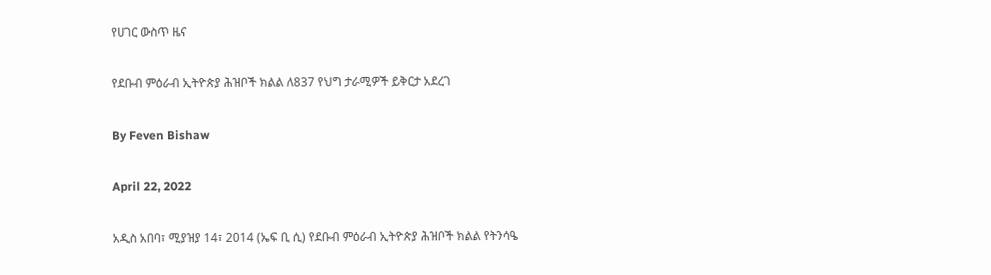የሀገር ውስጥ ዜና

የደቡብ ምዕራብ ኢትዮጵያ ሕዝቦች ክልል ለ837 የህግ ታራሚዎች ይቅርታ አደረገ

By Feven Bishaw

April 22, 2022

አዲስ አበባ፣ ሚያዝያ 14፣ 2014 (ኤፍ ቢ ሲ) የደቡብ ምዕራብ ኢትዮጵያ ሕዝቦች ክልል የትንሳዔ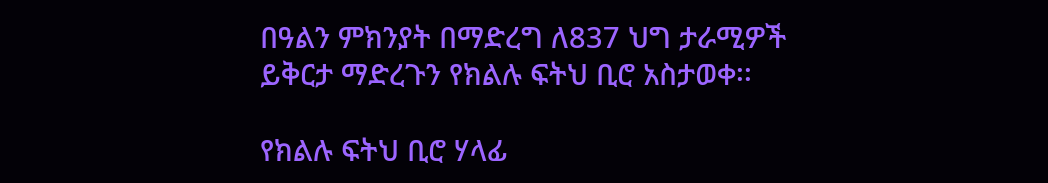በዓልን ምክንያት በማድረግ ለ837 ህግ ታራሚዎች ይቅርታ ማድረጉን የክልሉ ፍትህ ቢሮ አስታወቀ፡፡

የክልሉ ፍትህ ቢሮ ሃላፊ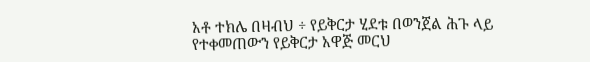አቶ ተክሌ በዛብህ ÷ የይቅርታ ሂደቱ በወንጀል ሕጉ ላይ የተቀመጠውን የይቅርታ አዋጅ መርህ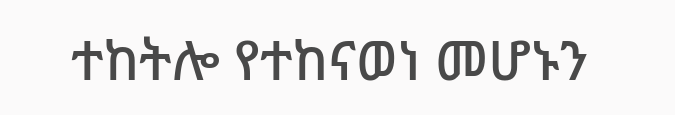ተከትሎ የተከናወነ መሆኑን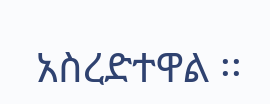አስረድተዋል ፡፡